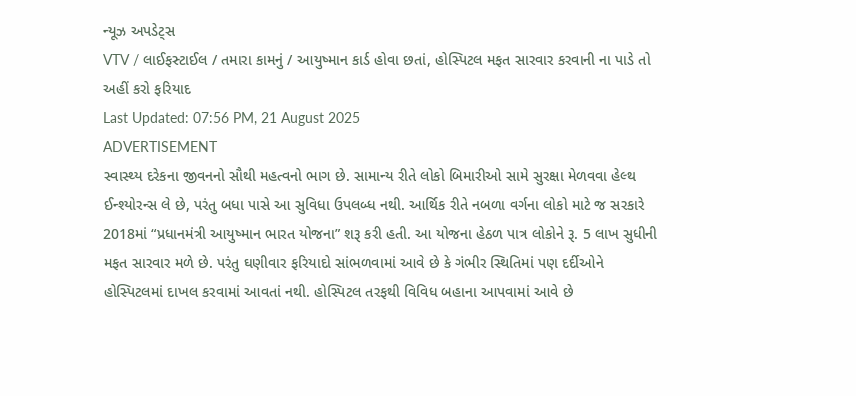ન્યૂઝ અપડેટ્સ
VTV / લાઈફસ્ટાઈલ / તમારા કામનું / આયુષ્માન કાર્ડ હોવા છતાં, હોસ્પિટલ મફત સારવાર કરવાની ના પાડે તો અહીં કરો ફરિયાદ
Last Updated: 07:56 PM, 21 August 2025
ADVERTISEMENT
સ્વાસ્થ્ય દરેકના જીવનનો સૌથી મહત્વનો ભાગ છે. સામાન્ય રીતે લોકો બિમારીઓ સામે સુરક્ષા મેળવવા હેલ્થ ઈન્શ્યોરન્સ લે છે, પરંતુ બધા પાસે આ સુવિધા ઉપલબ્ધ નથી. આર્થિક રીતે નબળા વર્ગના લોકો માટે જ સરકારે 2018માં “પ્રધાનમંત્રી આયુષ્માન ભારત યોજના” શરૂ કરી હતી. આ યોજના હેઠળ પાત્ર લોકોને રૂ. 5 લાખ સુધીની મફત સારવાર મળે છે. પરંતુ ઘણીવાર ફરિયાદો સાંભળવામાં આવે છે કે ગંભીર સ્થિતિમાં પણ દર્દીઓને હોસ્પિટલમાં દાખલ કરવામાં આવતાં નથી. હોસ્પિટલ તરફથી વિવિધ બહાના આપવામાં આવે છે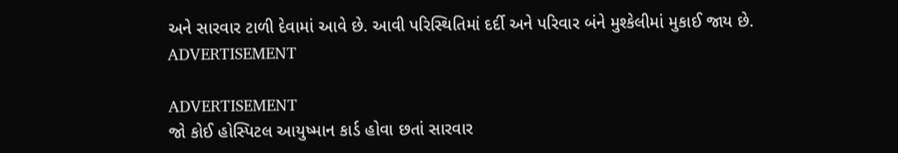અને સારવાર ટાળી દેવામાં આવે છે. આવી પરિસ્થિતિમાં દર્દી અને પરિવાર બંને મુશ્કેલીમાં મુકાઈ જાય છે.
ADVERTISEMENT

ADVERTISEMENT
જો કોઈ હોસ્પિટલ આયુષ્માન કાર્ડ હોવા છતાં સારવાર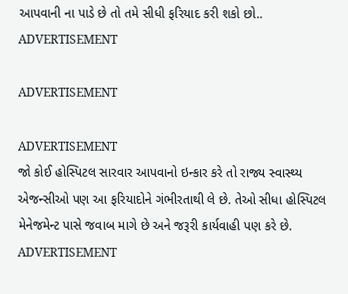આપવાની ના પાડે છે તો તમે સીધી ફરિયાદ કરી શકો છો..
ADVERTISEMENT

ADVERTISEMENT

ADVERTISEMENT
જો કોઈ હોસ્પિટલ સારવાર આપવાનો ઇન્કાર કરે તો રાજ્ય સ્વાસ્થ્ય એજન્સીઓ પણ આ ફરિયાદોને ગંભીરતાથી લે છે. તેઓ સીધા હોસ્પિટલ મેનેજમેન્ટ પાસે જવાબ માગે છે અને જરૂરી કાર્યવાહી પણ કરે છે.
ADVERTISEMENT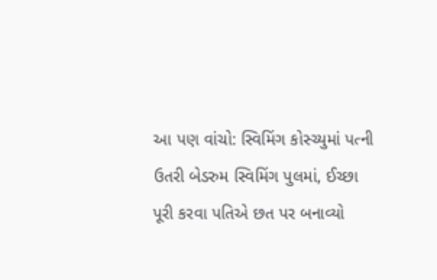આ પણ વાંચો: સ્વિમિંગ કોસ્ચ્યુમાં પત્ની ઉતરી બેડરુમ સ્વિમિંગ પુલમાં, ઈચ્છા પૂરી કરવા પતિએ છત પર બનાવ્યો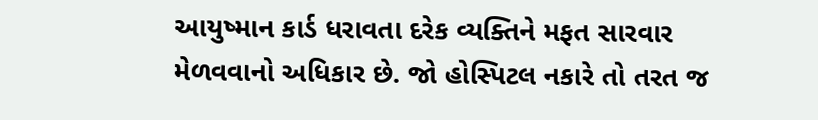આયુષ્માન કાર્ડ ધરાવતા દરેક વ્યક્તિને મફત સારવાર મેળવવાનો અધિકાર છે. જો હોસ્પિટલ નકારે તો તરત જ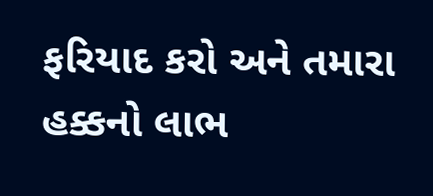ફરિયાદ કરો અને તમારા હક્કનો લાભ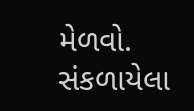મેળવો.
સંકળાયેલા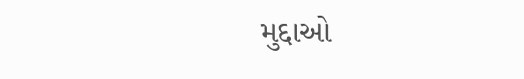મુદ્દાઓ